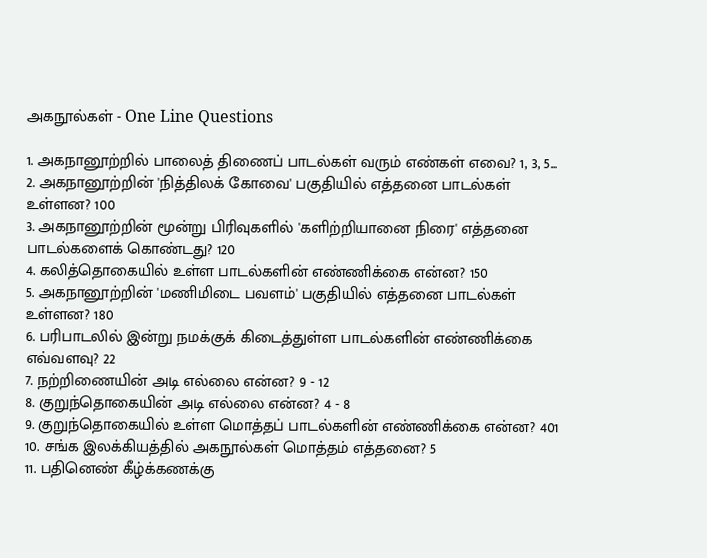அகநூல்கள் - One Line Questions

1. அகநானூற்றில் பாலைத் திணைப் பாடல்கள் வரும் எண்கள் எவை? 1, 3, 5...
2. அகநானூற்றின் 'நித்திலக் கோவை' பகுதியில் எத்தனை பாடல்கள் உள்ளன? 100
3. அகநானூற்றின் மூன்று பிரிவுகளில் 'களிற்றியானை நிரை' எத்தனை பாடல்களைக் கொண்டது? 120
4. கலித்தொகையில் உள்ள பாடல்களின் எண்ணிக்கை என்ன? 150
5. அகநானூற்றின் 'மணிமிடை பவளம்' பகுதியில் எத்தனை பாடல்கள் உள்ளன? 180
6. பரிபாடலில் இன்று நமக்குக் கிடைத்துள்ள பாடல்களின் எண்ணிக்கை எவ்வளவு? 22
7. நற்றிணையின் அடி எல்லை என்ன? 9 - 12
8. குறுந்தொகையின் அடி எல்லை என்ன? 4 - 8
9. குறுந்தொகையில் உள்ள மொத்தப் பாடல்களின் எண்ணிக்கை என்ன? 401
10. சங்க இலக்கியத்தில் அகநூல்கள் மொத்தம் எத்தனை? 5
11. பதினெண் கீழ்க்கணக்கு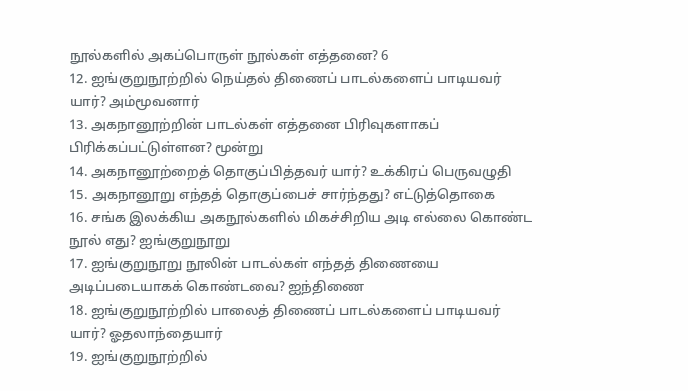நூல்களில் அகப்பொருள் நூல்கள் எத்தனை? 6
12. ஐங்குறுநூற்றில் நெய்தல் திணைப் பாடல்களைப் பாடியவர் யார்? அம்மூவனார்
13. அகநானூற்றின் பாடல்கள் எத்தனை பிரிவுகளாகப் பிரிக்கப்பட்டுள்ளன? மூன்று
14. அகநானூற்றைத் தொகுப்பித்தவர் யார்? உக்கிரப் பெருவழுதி
15. அகநானூறு எந்தத் தொகுப்பைச் சார்ந்தது? எட்டுத்தொகை
16. சங்க இலக்கிய அகநூல்களில் மிகச்சிறிய அடி எல்லை கொண்ட நூல் எது? ஐங்குறுநூறு
17. ஐங்குறுநூறு நூலின் பாடல்கள் எந்தத் திணையை அடிப்படையாகக் கொண்டவை? ஐந்திணை
18. ஐங்குறுநூற்றில் பாலைத் திணைப் பாடல்களைப் பாடியவர் யார்? ஓதலாந்தையார்
19. ஐங்குறுநூற்றில்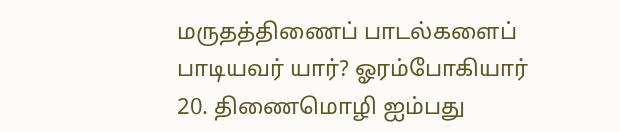மருதத்திணைப் பாடல்களைப் பாடியவர் யார்? ஓரம்போகியார்
20. திணைமொழி ஐம்பது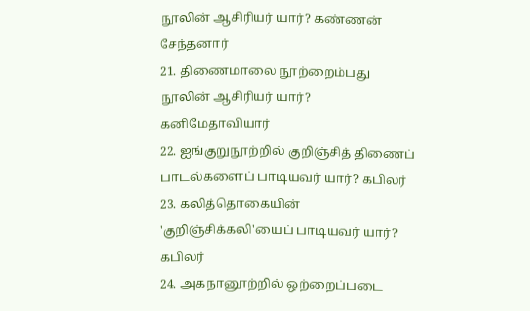நூலின் ஆசிரியர் யார்? கண்ணன் சேந்தனார்
21. திணைமாலை நூற்றைம்பது நூலின் ஆசிரியர் யார்? கனிமேதாவியார்
22. ஐங்குறுநூற்றில் குறிஞ்சித் திணைப் பாடல்களைப் பாடியவர் யார்? கபிலர்
23. கலித்தொகையின் 'குறிஞ்சிக்கலி'யைப் பாடியவர் யார்? கபிலர்
24. அகநானூற்றில் ஒற்றைப்படை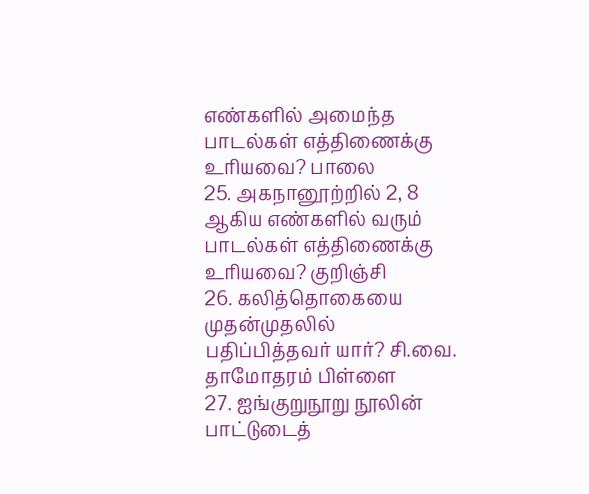எண்களில் அமைந்த பாடல்கள் எத்திணைக்கு உரியவை? பாலை
25. அகநானூற்றில் 2, 8 ஆகிய எண்களில் வரும் பாடல்கள் எத்திணைக்கு உரியவை? குறிஞ்சி
26. கலித்தொகையை முதன்முதலில் பதிப்பித்தவர் யார்? சி.வை. தாமோதரம் பிள்ளை
27. ஐங்குறுநூறு நூலின் பாட்டுடைத்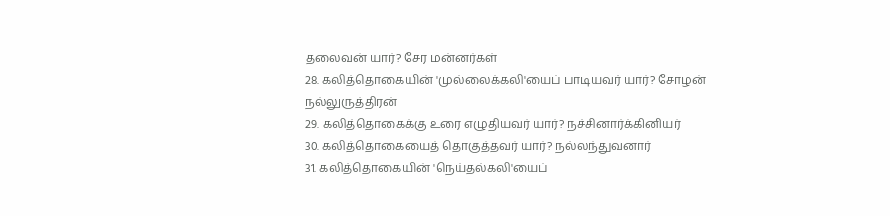தலைவன் யார்? சேர மன்னர்கள்
28. கலித்தொகையின் 'முல்லைக்கலி'யைப் பாடியவர் யார்? சோழன் நல்லுருத்திரன்
29. கலித்தொகைக்கு உரை எழுதியவர் யார்? நச்சினார்க்கினியர்
30. கலித்தொகையைத் தொகுத்தவர் யார்? நல்லந்துவனார்
31. கலித்தொகையின் 'நெய்தல்கலி'யைப்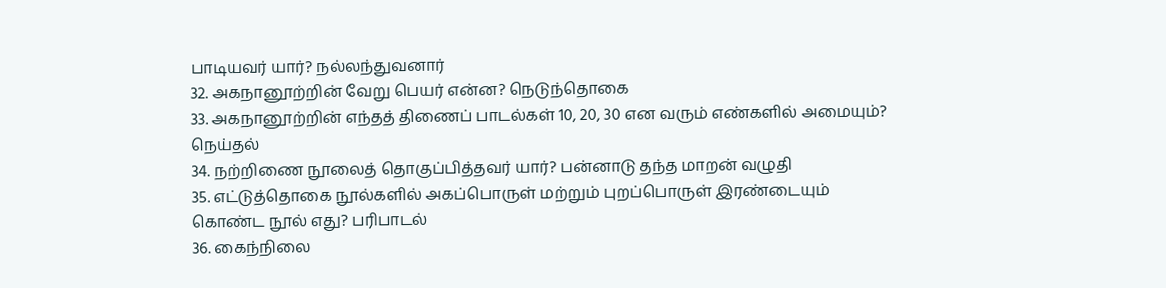பாடியவர் யார்? நல்லந்துவனார்
32. அகநானூற்றின் வேறு பெயர் என்ன? நெடுந்தொகை
33. அகநானூற்றின் எந்தத் திணைப் பாடல்கள் 10, 20, 30 என வரும் எண்களில் அமையும்? நெய்தல்
34. நற்றிணை நூலைத் தொகுப்பித்தவர் யார்? பன்னாடு தந்த மாறன் வழுதி
35. எட்டுத்தொகை நூல்களில் அகப்பொருள் மற்றும் புறப்பொருள் இரண்டையும் கொண்ட நூல் எது? பரிபாடல்
36. கைந்நிலை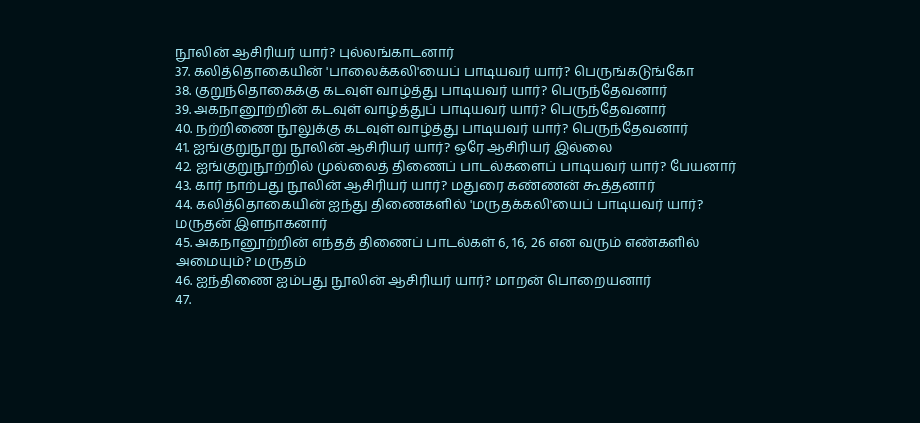நூலின் ஆசிரியர் யார்? புல்லங்காடனார்
37. கலித்தொகையின் 'பாலைக்கலி'யைப் பாடியவர் யார்? பெருங்கடுங்கோ
38. குறுந்தொகைக்கு கடவுள் வாழ்த்து பாடியவர் யார்? பெருந்தேவனார்
39. அகநானூற்றின் கடவுள் வாழ்த்துப் பாடியவர் யார்? பெருந்தேவனார்
40. நற்றிணை நூலுக்கு கடவுள் வாழ்த்து பாடியவர் யார்? பெருந்தேவனார்
41. ஐங்குறுநூறு நூலின் ஆசிரியர் யார்? ஒரே ஆசிரியர் இல்லை
42. ஐங்குறுநூற்றில் முல்லைத் திணைப் பாடல்களைப் பாடியவர் யார்? பேயனார்
43. கார் நாற்பது நூலின் ஆசிரியர் யார்? மதுரை கண்ணன் கூத்தனார்
44. கலித்தொகையின் ஐந்து திணைகளில் 'மருதக்கலி'யைப் பாடியவர் யார்? மருதன் இளநாகனார்
45. அகநானூற்றின் எந்தத் திணைப் பாடல்கள் 6, 16, 26 என வரும் எண்களில் அமையும்? மருதம்
46. ஐந்திணை ஐம்பது நூலின் ஆசிரியர் யார்? மாறன் பொறையனார்
47.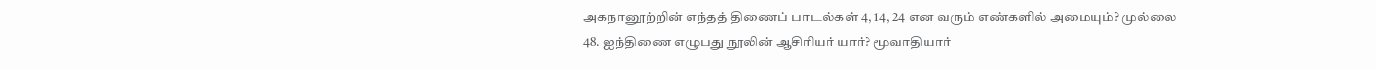அகநானூற்றின் எந்தத் திணைப் பாடல்கள் 4, 14, 24 என வரும் எண்களில் அமையும்? முல்லை
48. ஐந்திணை எழுபது நூலின் ஆசிரியர் யார்? மூவாதியார்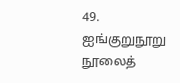49. ஐங்குறுநூறு நூலைத்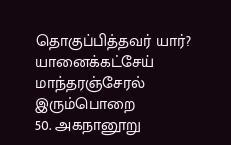தொகுப்பித்தவர் யார்? யானைக்கட்சேய் மாந்தரஞ்சேரல் இரும்பொறை
50. அகநானூறு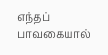எந்தப் பாவகையால்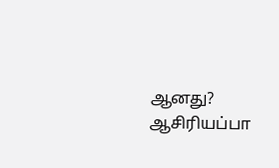ஆனது? ஆசிரியப்பா